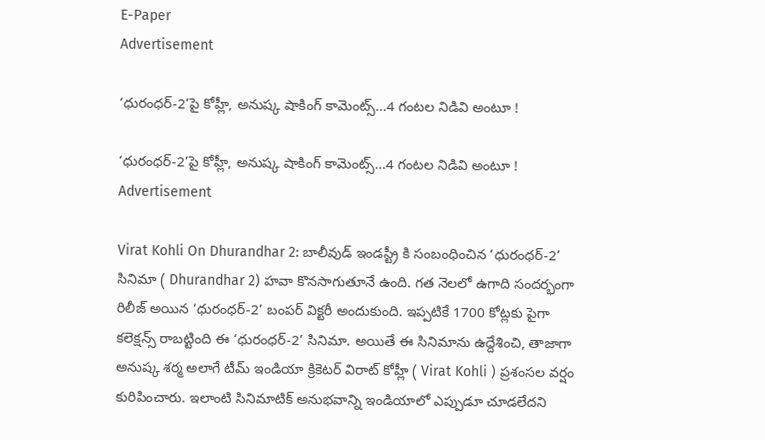E-Paper
Advertisement

‘ధురంధర్-2’పై కోహ్లీ, అనుష్క షాకింగ్ కామెంట్స్‌…4 గంట‌ల నిడివి అంటూ !

‘ధురంధర్-2’పై కోహ్లీ, అనుష్క షాకింగ్ కామెంట్స్‌…4 గంట‌ల నిడివి అంటూ !
Advertisement

Virat Kohli On Dhurandhar 2: బాలీవుడ్ ఇండస్ట్రీ కి సంబంధించిన ‘ధురంధర్-2’ సినిమా ( Dhurandhar 2) హవా కొనసాగుతూనే ఉంది. గత నెలలో ఉగాది సందర్భంగా రిలీజ్ అయిన ‘ధురంధర్-2’ బంపర్ విక్టరీ అందుకుంది. ఇప్పటికే 1700 కోట్లకు పైగా కలెక్షన్స్ రాబట్టింది ఈ ‘ధురంధర్-2’ సినిమా. అయితే ఈ సినిమాను ఉద్దేశించి, తాజాగా అనుష్క శర్మ అలాగే టీమ్ ఇండియా క్రికెటర్ విరాట్ కోహ్లీ ( Virat Kohli ) ప్రశంసల వర్షం కురిపించారు. ఇలాంటి సినిమాటిక్ అనుభవాన్ని ఇండియాలో ఎప్పుడూ చూడలేదని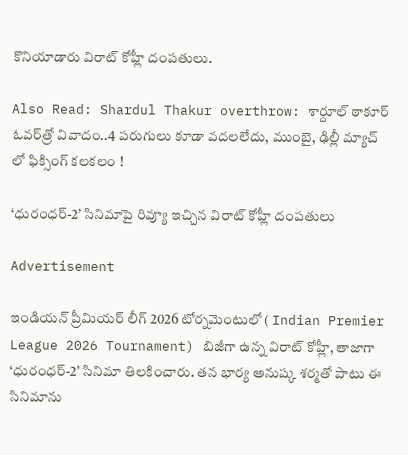కొనియాడారు విరాట్ కోహ్లీ దంపతులు.

Also Read: Shardul Thakur overthrow: శార్దూల్ ఠాకూర్ ఓవర్‌త్రో వివాదం..4 ప‌రుగులు కూడా వ‌ద‌ల‌లేదు, ముంబై, ఢిల్లీ మ్యాచ్ లో ఫిక్సింగ్ క‌ల‌క‌లం !

‘ధురంధర్-2’ సినిమాపై రివ్యూ ఇచ్చిన విరాట్ కోహ్లీ దంపతులు

Advertisement

ఇండియన్ ప్రీమియర్ లీగ్ 2026 టోర్నమెంటులో ( Indian Premier League 2026 Tournament) బిజీగా ఉన్న విరాట్ కోహ్లీ, తాజాగా ‘ధురంధర్-2’ సినిమా తిలకించారు. తన భార్య అనుష్క శర్మతో పాటు ఈ సినిమాను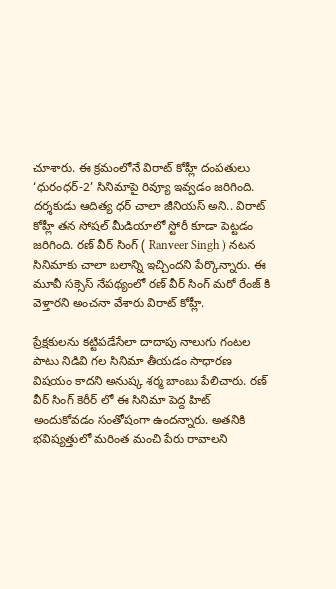చూశారు. ఈ క్రమంలోనే విరాట్ కోహ్లీ దంపతులు ‘ధురంధర్-2’ సినిమాపై రివ్యూ ఇవ్వడం జరిగింది. దర్శకుడు ఆదిత్య ధర్ చాలా జీనియస్ అని.. విరాట్ కోహ్లీ తన సోషల్ మీడియాలో స్టోరీ కూడా పెట్టడం జరిగింది. రణ్‌ వీర్ సింగ్ ( Ranveer Singh ) నటన సినిమాకు చాలా బలాన్ని ఇచ్చిందని పేర్కొన్నారు. ఈ మూవీ సక్సెస్ నేపథ్యంలో ర‌ణ్ వీర్ సింగ్ మరో రేంజ్ కి వెళ్తారని అంచనా వేశారు విరాట్ కోహ్లీ.

ప్రేక్షకులను కట్టిపడేసేలా దాదాపు నాలుగు గంటల పాటు నిడివి గల సినిమా తీయడం సాధారణ విషయం కాదని అనుష్క శర్మ బాంబు పేలిచారు. రణ్‌ వీర్ సింగ్ కెరీర్ లో ఈ సినిమా పెద్ద హిట్ అందుకోవడం సంతోషంగా ఉందన్నారు. అతనికి భవిష్యత్తులో మరింత మంచి పేరు రావాలని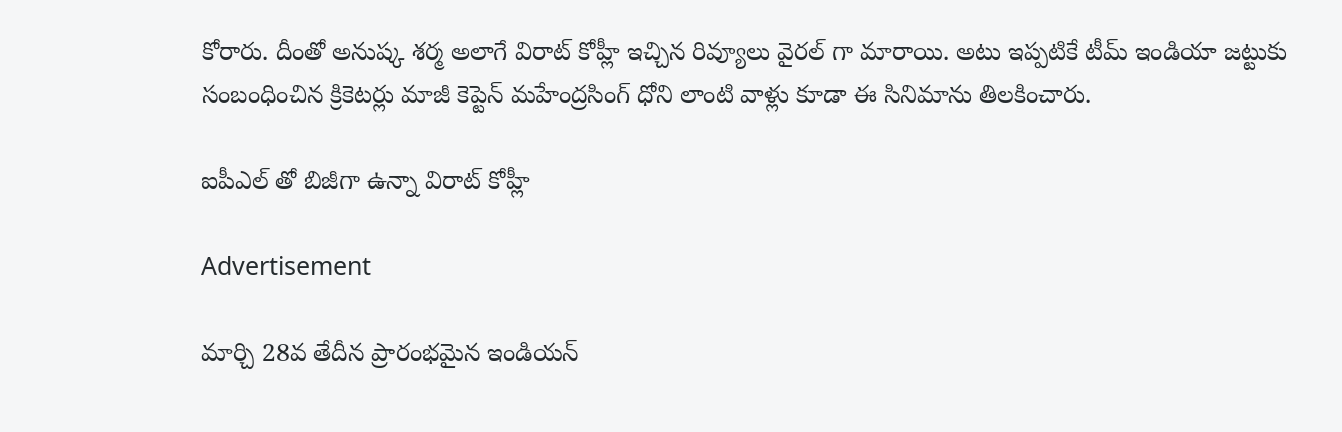కోరారు. దీంతో అనుష్క శర్మ అలాగే విరాట్ కోహ్లీ ఇచ్చిన రివ్యూలు వైరల్ గా మారాయి. అటు ఇప్పటికే టీమ్ ఇండియా జట్టుకు సంబంధించిన క్రికెటర్లు మాజీ కెప్టెన్ మహేంద్రసింగ్ ధోని లాంటి వాళ్లు కూడా ఈ సినిమాను తిలకించారు.

ఐపీఎల్ తో బిజీగా ఉన్నా విరాట్ కోహ్లీ

Advertisement

మార్చి 28వ తేదీన ప్రారంభమైన ఇండియన్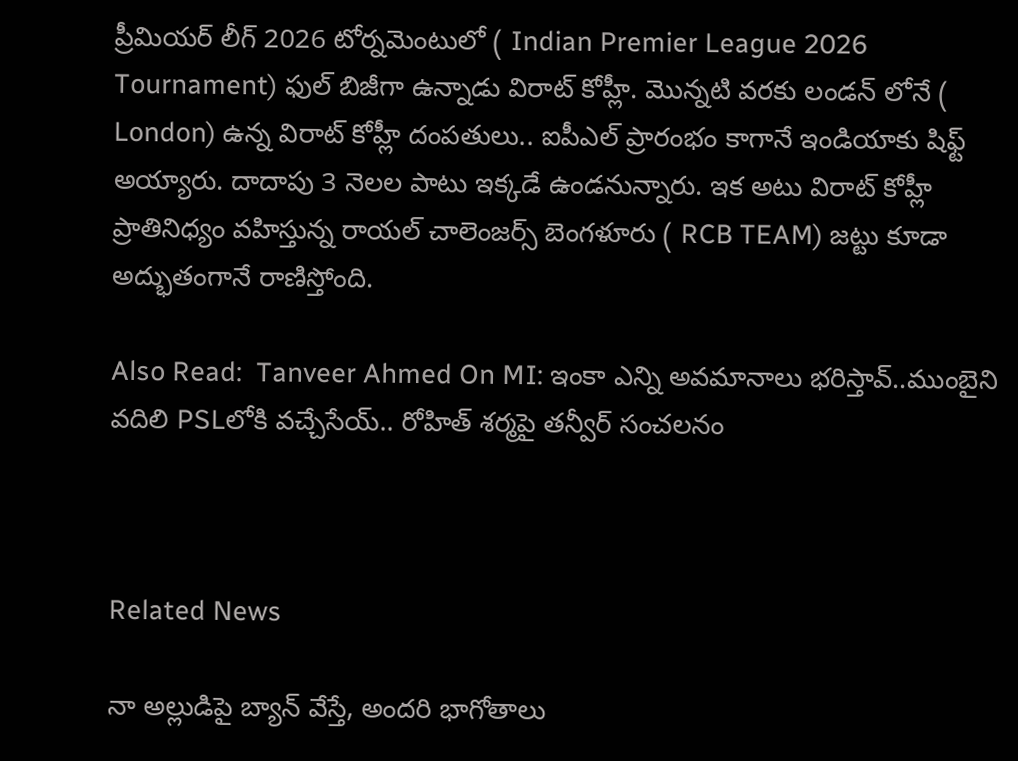ప్రీమియర్ లీగ్ 2026 టోర్నమెంటులో ( Indian Premier League 2026 Tournament) ఫుల్ బిజీగా ఉన్నాడు విరాట్ కోహ్లీ. మొన్నటి వరకు లండన్ లోనే ( London) ఉన్న విరాట్ కోహ్లీ దంపతులు.. ఐపీఎల్ ప్రారంభం కాగానే ఇండియాకు షిఫ్ట్ అయ్యారు. దాదాపు 3 నెలల పాటు ఇక్కడే ఉండనున్నారు. ఇక అటు విరాట్ కోహ్లీ ప్రాతినిధ్యం వహిస్తున్న రాయల్ చాలెంజర్స్ బెంగళూరు ( RCB TEAM) జట్టు కూడా అద్భుతంగానే రాణిస్తోంది.

Also Read:  Tanveer Ahmed On MI: ఇంకా ఎన్ని అవ‌మానాలు భ‌రిస్తావ్..ముంబైని వ‌దిలి PSLలోకి వ‌చ్చేసేయ్‌.. రోహిత్ శ‌ర్మ‌పై త‌న్వీర్ సంచ‌ల‌నం



Related News

నా అల్లుడిపై బ్యాన్ వేస్తే, అంద‌రి భాగోతాలు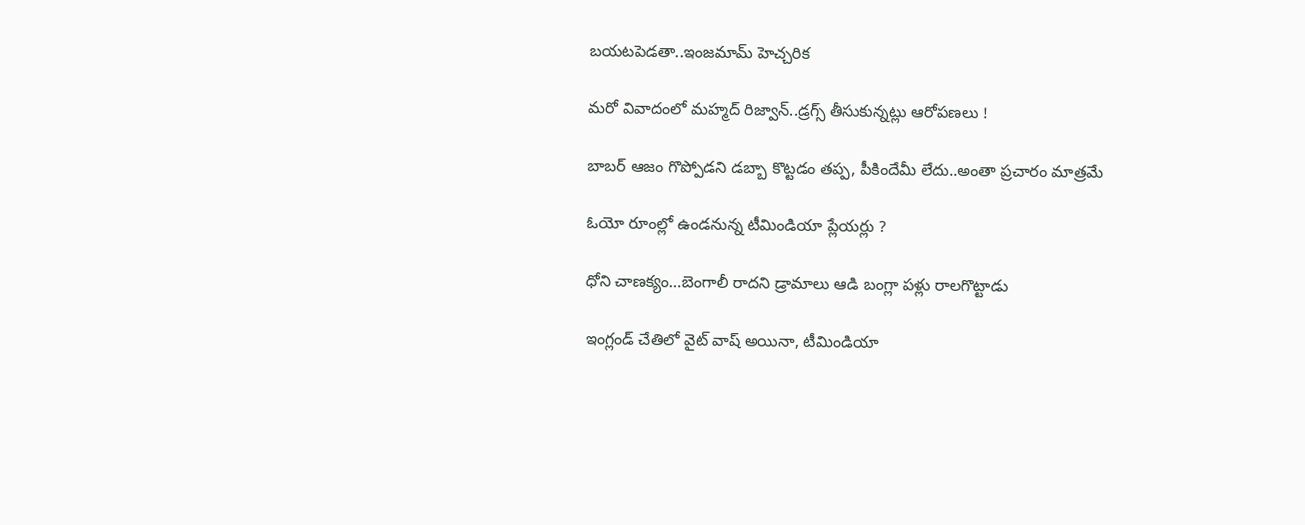బ‌య‌ట‌పెడ‌తా..ఇంజ‌మామ్ హెచ్చ‌రిక‌

మ‌రో వివాదంలో మ‌హ్మ‌ద్ రిజ్వాన్..డ్ర‌గ్స్ తీసుకున్న‌ట్లు ఆరోప‌ణ‌లు !

బాబ‌ర్ ఆజం గొప్పోడని డ‌బ్బా కొట్ట‌డం త‌ప్ప‌, పీకిందేమీ లేదు..అంతా ప్ర‌చారం మాత్ర‌మే

ఓయో రూంల్లో ఉండ‌నున్న టీమిండియా ప్లేయ‌ర్లు ?

ధోని చాణ‌క్యం…బెంగాలీ రాద‌ని డ్రామాలు ఆడి బంగ్లా ప‌ళ్లు రాలగొట్టాడు

ఇంగ్లండ్ చేతిలో వైట్ వాష్ అయినా, టీమిండియా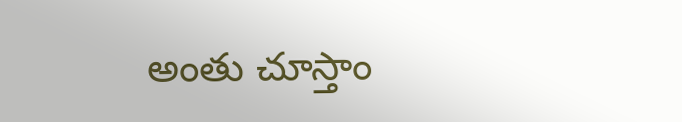అంతు చూస్తాం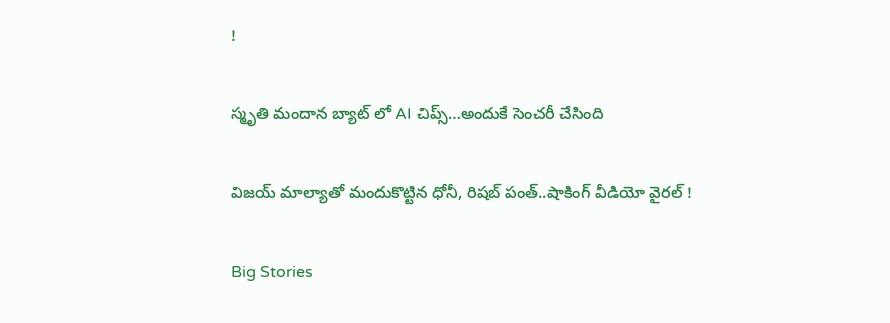!

స్మృతి మందాన‌ బ్యాట్ లో AI చిప్స్…అందుకే సెంచ‌రీ చేసింది

విజయ్ మాల్యాతో మందుకొట్టిన ధోనీ, రిషబ్ పంత్..షాకింగ్ వీడియో వైర‌ల్ !

Big Stories